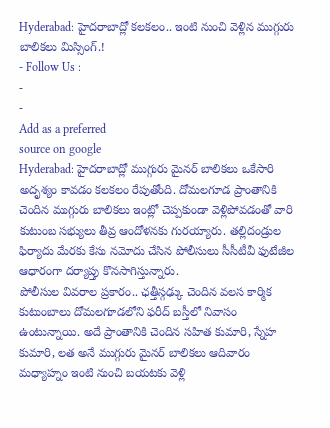Hyderabad: హైదరాబాద్లో కలకలం.. ఇంటి నుంచి వెళ్లిన ముగ్గురు బాలికలు మిస్సింగ్.!
- Follow Us :
-
-
Add as a preferred
source on google
Hyderabad: హైదరాబాద్లో ముగ్గురు మైనర్ బాలికలు ఒకేసారి అదృశ్యం కావడం కలకలం రేపుతోంది. దోమలగూడ ప్రాంతానికి చెందిన ముగ్గురు బాలికలు ఇంట్లో చెప్పకుండా వెళ్లిపోవడంతో వారి కుటుంబ సభ్యులు తీవ్ర ఆందోళనకు గురయ్యారు. తల్లిదండ్రుల ఫిర్యాదు మేరకు కేసు నమోదు చేసిన పోలీసులు సీసీటీవీ ఫుటేజీల ఆధారంగా దర్యాప్తు కొనసాగిస్తున్నారు.
పోలీసుల వివరాల ప్రకారం.. ఛత్తీస్గఢ్కు చెందిన వలస కార్మిక కుటుంబాలు దోమలగూడలోని ఫరీద్ బస్తీలో నివాసం ఉంటున్నాయి. అదే ప్రాంతానికి చెందిన సహిత కుమారి, స్నేహ కుమారి, లత అనే ముగ్గురు మైనర్ బాలికలు ఆదివారం మధ్యాహ్నం ఇంటి నుంచి బయటకు వెళ్లి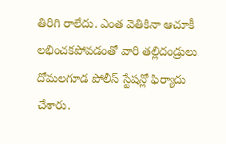తిరిగి రాలేదు. ఎంత వెతికినా ఆచూకీ లభించకపోవడంతో వారి తల్లిదండ్రులు దోమలగూడ పోలీస్ స్టేషన్లో ఫిర్యాదు చేశారు.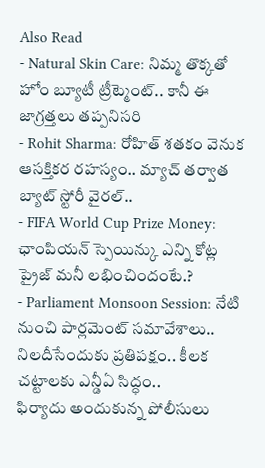Also Read
- Natural Skin Care: నిమ్మ తొక్కతో హోం బ్యూటీ ట్రీట్మెంట్.. కానీ ఈ జాగ్రత్తలు తప్పనిసరి
- Rohit Sharma: రోహిత్ శతకం వెనుక ఆసక్తికర రహస్యం.. మ్యాచ్ తర్వాత బ్యాట్ స్టోరీ వైరల్..
- FIFA World Cup Prize Money: ఛాంపియన్ స్పెయిన్కు ఎన్ని కోట్ల ప్రైజ్ మనీ లభించిందంటే.?
- Parliament Monsoon Session: నేటి నుంచి పార్లమెంట్ సమావేశాలు.. నిలదీసేందుకు ప్రతిపక్షం.. కీలక చట్టాలకు ఎన్డీఏ సిద్ధం..
ఫిర్యాదు అందుకున్న పోలీసులు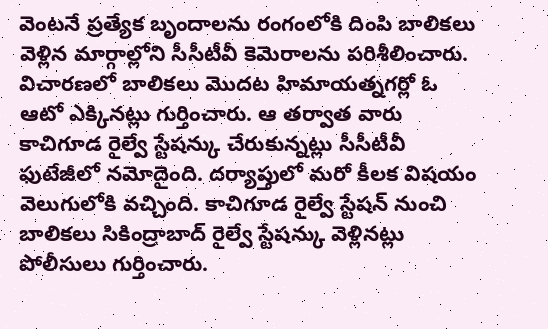వెంటనే ప్రత్యేక బృందాలను రంగంలోకి దింపి బాలికలు వెళ్లిన మార్గాల్లోని సీసీటీవీ కెమెరాలను పరిశీలించారు. విచారణలో బాలికలు మొదట హిమాయత్నగర్లో ఓ ఆటో ఎక్కినట్లు గుర్తించారు. ఆ తర్వాత వారు కాచిగూడ రైల్వే స్టేషన్కు చేరుకున్నట్లు సీసీటీవీ ఫుటేజీలో నమోదైంది. దర్యాప్తులో మరో కీలక విషయం వెలుగులోకి వచ్చింది. కాచిగూడ రైల్వే స్టేషన్ నుంచి బాలికలు సికింద్రాబాద్ రైల్వే స్టేషన్కు వెళ్లినట్లు పోలీసులు గుర్తించారు.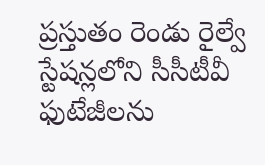ప్రస్తుతం రెండు రైల్వే స్టేషన్లలోని సీసీటీవీ ఫుటేజీలను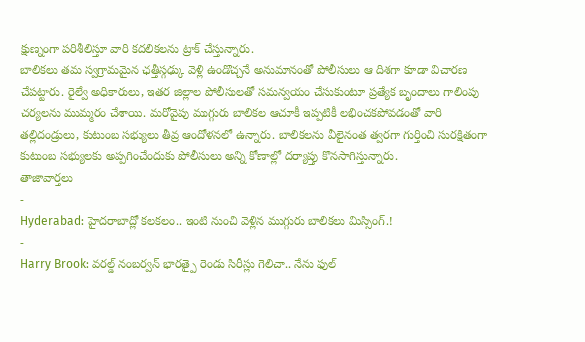క్షుణ్నంగా పరిశీలిస్తూ వారి కదలికలను ట్రాక్ చేస్తున్నారు.
బాలికలు తమ స్వగ్రామమైన ఛత్తీస్గఢ్కు వెళ్లి ఉండొచ్చనే అనుమానంతో పోలీసులు ఆ దిశగా కూడా విచారణ చేపట్టారు. రైల్వే అధికారులు, ఇతర జిల్లాల పోలీసులతో సమన్వయం చేసుకుంటూ ప్రత్యేక బృందాలు గాలింపు చర్యలను ముమ్మరం చేశాయి. మరోవైపు ముగ్గురు బాలికల ఆచూకీ ఇప్పటికీ లభించకపోవడంతో వారి తల్లిదండ్రులు, కుటుంబ సభ్యులు తీవ్ర ఆందోళనలో ఉన్నారు. బాలికలను వీలైనంత త్వరగా గుర్తించి సురక్షితంగా కుటుంబ సభ్యులకు అప్పగించేందుకు పోలీసులు అన్ని కోణాల్లో దర్యాప్తు కొనసాగిస్తున్నారు.
తాజావార్తలు
-
Hyderabad: హైదరాబాద్లో కలకలం.. ఇంటి నుంచి వెళ్లిన ముగ్గురు బాలికలు మిస్సింగ్.!
-
Harry Brook: వరల్డ్ నంబర్వన్ భారత్పై రెండు సిరీస్లు గెలిచా.. నేను ఫుల్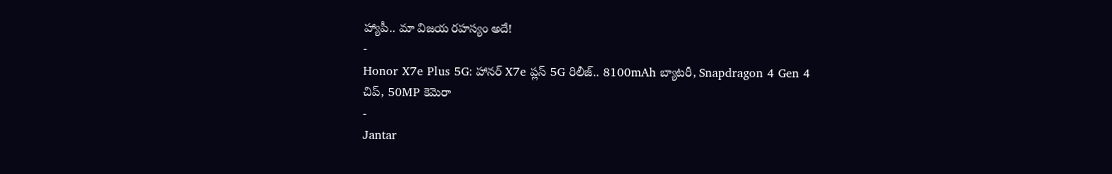హ్యాపీ.. మా విజయ రహస్యం అదే!
-
Honor X7e Plus 5G: హానర్ X7e ప్లస్ 5G రిలీజ్.. 8100mAh బ్యాటరీ, Snapdragon 4 Gen 4 చిప్, 50MP కెమెరా
-
Jantar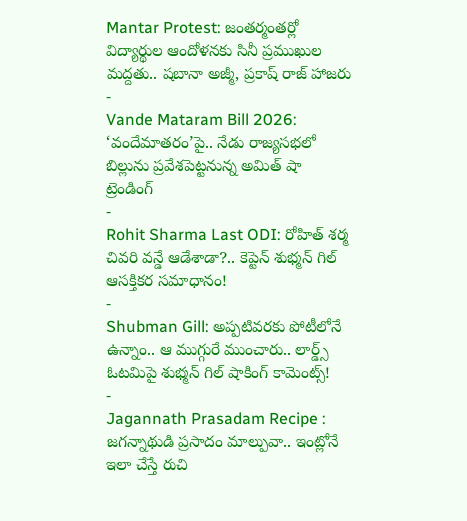Mantar Protest: జంతర్మంతర్లో విద్యార్థుల ఆందోళనకు సినీ ప్రముఖుల మద్దతు.. షబానా అజ్మీ, ప్రకాష్ రాజ్ హాజరు
-
Vande Mataram Bill 2026: ‘వందేమాతరం’పై.. నేడు రాజ్యసభలో బిల్లును ప్రవేశపెట్టనున్న అమిత్ షా
ట్రెండింగ్
-
Rohit Sharma Last ODI: రోహిత్ శర్మ చివరి వన్డే ఆడేశాడా?.. కెప్టెన్ శుభ్మన్ గిల్ ఆసక్తికర సమాధానం!
-
Shubman Gill: అప్పటివరకు పోటీలోనే ఉన్నాం.. ఆ ముగ్గురే ముంచారు.. లార్డ్స్ ఓటమిపై శుభ్మన్ గిల్ షాకింగ్ కామెంట్స్!
-
Jagannath Prasadam Recipe : జగన్నాథుడి ప్రసాదం మాల్పువా.. ఇంట్లోనే ఇలా చేస్తే రుచి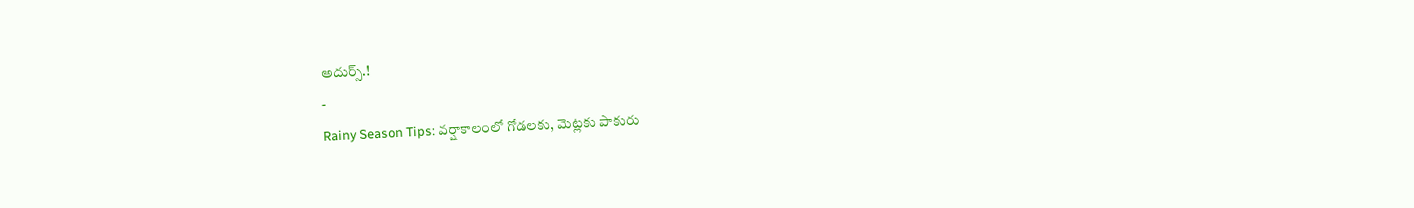అదుర్స్.!
-
Rainy Season Tips: వర్షాకాలంలో గోడలకు, మెట్లకు పాకురు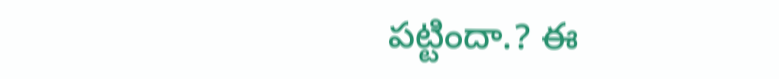పట్టిందా.? ఈ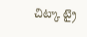చిట్కా ట్రై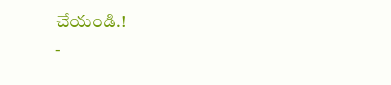చేయండి.!
-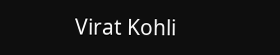Virat Kohli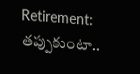Retirement: తప్పుకుంటా..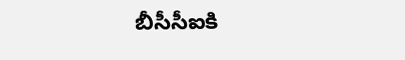బీసీసీఐకి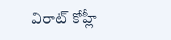విరాట్ కోహ్లీ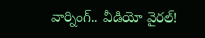వార్నింగ్.. వీడియో వైరల్!